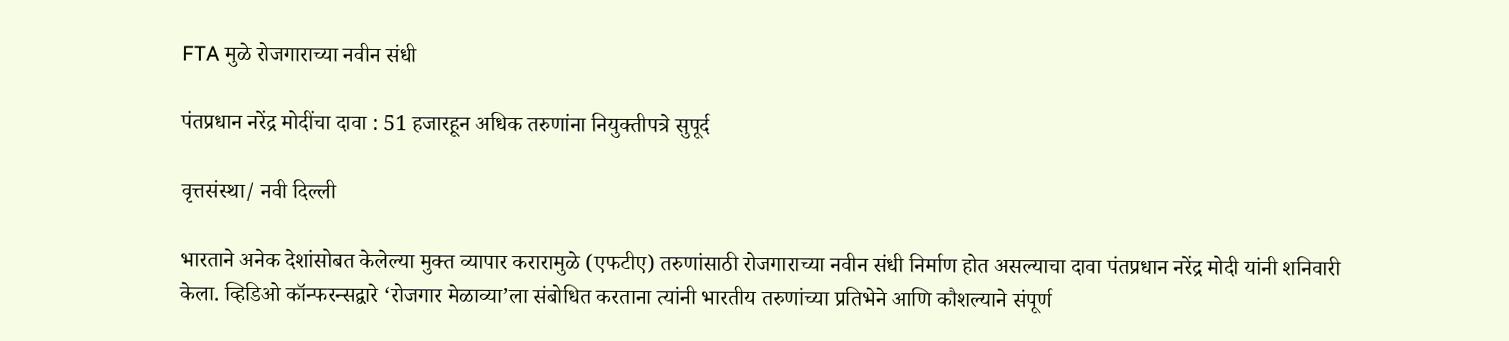FTA मुळे रोजगाराच्या नवीन संधी

पंतप्रधान नरेंद्र मोदींचा दावा : 51 हजारहून अधिक तरुणांना नियुक्तीपत्रे सुपूर्द

वृत्तसंस्था/ नवी दिल्ली

भारताने अनेक देशांसोबत केलेल्या मुक्त व्यापार करारामुळे (एफटीए) तरुणांसाठी रोजगाराच्या नवीन संधी निर्माण होत असल्याचा दावा पंतप्रधान नरेंद्र मोदी यांनी शनिवारी केला. व्हिडिओ कॉन्फरन्सद्वारे ‘रोजगार मेळाव्या’ला संबोधित करताना त्यांनी भारतीय तरुणांच्या प्रतिभेने आणि कौशल्याने संपूर्ण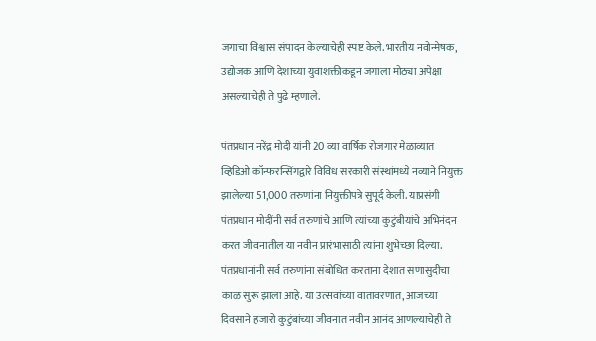जगाचा विश्वास संपादन केल्याचेही स्पष्ट केले. भारतीय नवोन्मेषक, उद्योजक आणि देशाच्या युवाशक्तीकडून जगाला मोठ्या अपेक्षा असल्याचेही ते पुढे म्हणाले.

पंतप्रधान नरेंद्र मोदी यांनी 20 व्या वार्षिक रोजगार मेळाव्यात व्हिडिओ कॉन्फरन्सिंगद्वारे विविध सरकारी संस्थांमध्ये नव्याने नियुक्त झालेल्या 51,000 तरुणांना नियुक्तीपत्रे सुपूर्द केली. याप्रसंगी पंतप्रधान मोदींनी सर्व तरुणांचे आणि त्यांच्या कुटुंबीयांचे अभिनंदन करत जीवनातील या नवीन प्रारंभासाठी त्यांना शुभेच्छा दिल्या. पंतप्रधानांनी सर्व तरुणांना संबोधित करताना देशात सणासुदीचा काळ सुरू झाला आहे. या उत्सवांच्या वातावरणात, आजच्या दिवसाने हजारो कुटुंबांच्या जीवनात नवीन आनंद आणल्याचेही ते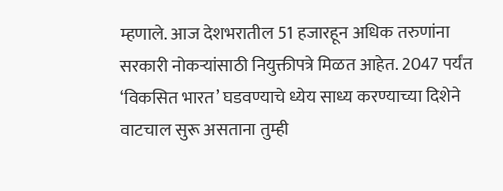म्हणाले. आज देशभरातील 51 हजारहून अधिक तरुणांना सरकारी नोकऱ्यांसाठी नियुक्तीपत्रे मिळत आहेत. 2047 पर्यंत ‘विकसित भारत’ घडवण्याचे ध्येय साध्य करण्याच्या दिशेने वाटचाल सुरू असताना तुम्ही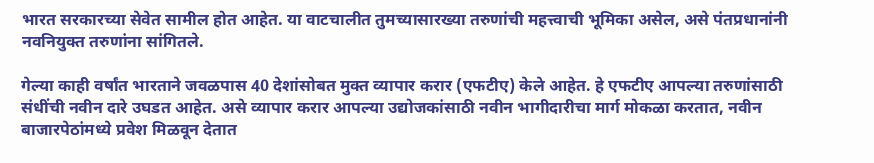भारत सरकारच्या सेवेत सामील होत आहेत. या वाटचालीत तुमच्यासारख्या तरुणांची महत्त्वाची भूमिका असेल, असे पंतप्रधानांनी नवनियुक्त तरुणांना सांगितले.

गेल्या काही वर्षांत भारताने जवळपास 40 देशांसोबत मुक्त व्यापार करार (एफटीए) केले आहेत. हे एफटीए आपल्या तरुणांसाठी संधींची नवीन दारे उघडत आहेत. असे व्यापार करार आपल्या उद्योजकांसाठी नवीन भागीदारीचा मार्ग मोकळा करतात, नवीन बाजारपेठांमध्ये प्रवेश मिळवून देतात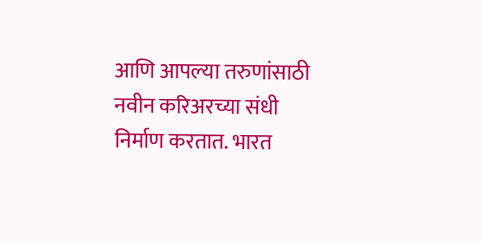आणि आपल्या तरुणांसाठी नवीन करिअरच्या संधी निर्माण करतात. भारत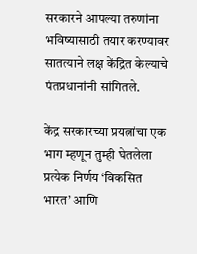सरकारने आपल्या तरुणांना भविष्यासाठी तयार करण्यावर सातत्याने लक्ष केंद्रित केल्याचे पंतप्रधानांनी सांगितले.

केंद्र सरकारच्या प्रयत्नांचा एक भाग म्हणून तुम्ही घेतलेला प्रत्येक निर्णय ‘विकसित भारत’ आणि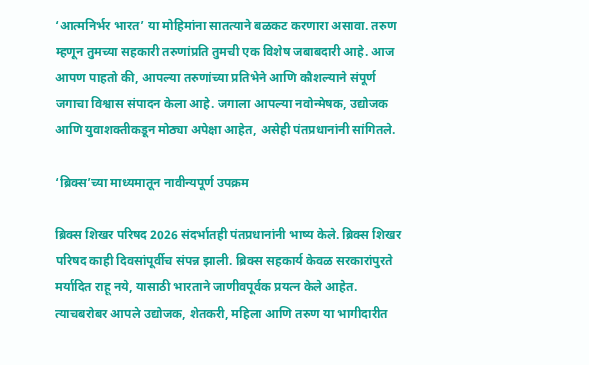‘आत्मनिर्भर भारत’ या मोहिमांना सातत्याने बळकट करणारा असावा. तरुण म्हणून तुमच्या सहकारी तरुणांप्रति तुमची एक विशेष जबाबदारी आहे. आज आपण पाहतो की, आपल्या तरुणांच्या प्रतिभेने आणि कौशल्याने संपूर्ण जगाचा विश्वास संपादन केला आहे. जगाला आपल्या नवोन्मेषक, उद्योजक आणि युवाशक्तीकडून मोठ्या अपेक्षा आहेत, असेही पंतप्रधानांनी सांगितले.

‘ब्रिक्स’च्या माध्यमातून नावीन्यपूर्ण उपक्रम

ब्रिक्स शिखर परिषद 2026 संदर्भातही पंतप्रधानांनी भाष्य केले. ब्रिक्स शिखर परिषद काही दिवसांपूर्वीच संपन्न झाली. ब्रिक्स सहकार्य केवळ सरकारांपुरते मर्यादित राहू नये, यासाठी भारताने जाणीवपूर्वक प्रयत्न केले आहेत. त्याचबरोबर आपले उद्योजक, शेतकरी, महिला आणि तरुण या भागीदारीत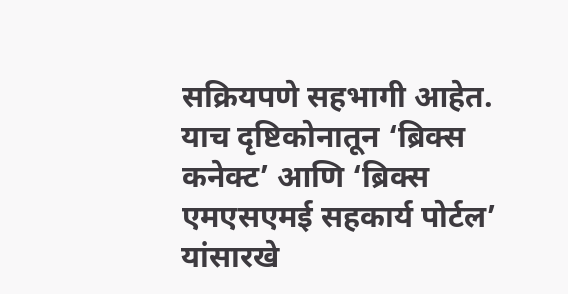सक्रियपणे सहभागी आहेत. याच दृष्टिकोनातून ‘ब्रिक्स कनेक्ट’ आणि ‘ब्रिक्स एमएसएमई सहकार्य पोर्टल’ यांसारखे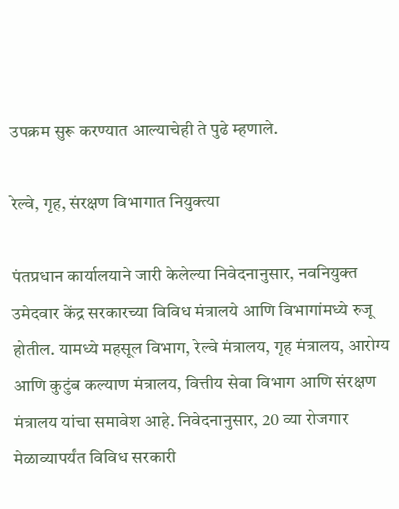उपक्रम सुरू करण्यात आल्याचेही ते पुढे म्हणाले.

रेल्वे, गृह, संरक्षण विभागात नियुक्त्या

पंतप्रधान कार्यालयाने जारी केलेल्या निवेदनानुसार, नवनियुक्त उमेदवार केंद्र सरकारच्या विविध मंत्रालये आणि विभागांमध्ये रुजू होतील. यामध्ये महसूल विभाग, रेल्वे मंत्रालय, गृह मंत्रालय, आरोग्य आणि कुटुंब कल्याण मंत्रालय, वित्तीय सेवा विभाग आणि संरक्षण मंत्रालय यांचा समावेश आहे. निवेदनानुसार, 20 व्या रोजगार मेळाव्यापर्यंत विविध सरकारी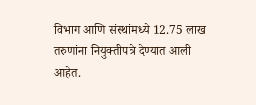विभाग आणि संस्थांमध्ये 12.75 लाख तरुणांना नियुक्तीपत्रे देण्यात आली आहेत.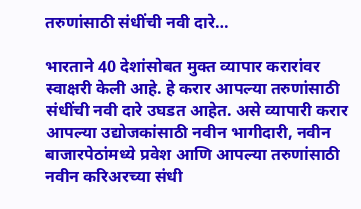तरुणांसाठी संधींची नवी दारे…

भारताने 40 देशांसोबत मुक्त व्यापार करारांवर स्वाक्षरी केली आहे. हे करार आपल्या तरुणांसाठी संधींची नवी दारे उघडत आहेत. असे व्यापारी करार आपल्या उद्योजकांसाठी नवीन भागीदारी, नवीन बाजारपेठांमध्ये प्रवेश आणि आपल्या तरुणांसाठी नवीन करिअरच्या संधी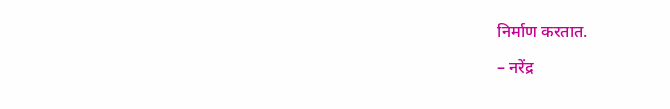निर्माण करतात.

– नरेंद्र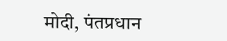मोदी, पंतप्रधान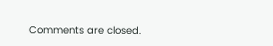Comments are closed.